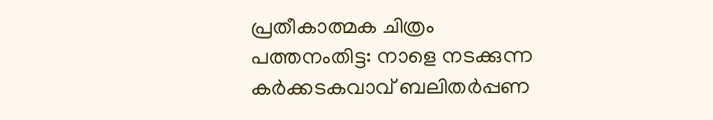പ്രതീകാത്മക ചിത്രം
പത്തനംതിട്ട: നാളെ നടക്കുന്ന കർക്കടകവാവ് ബലിതർപ്പണ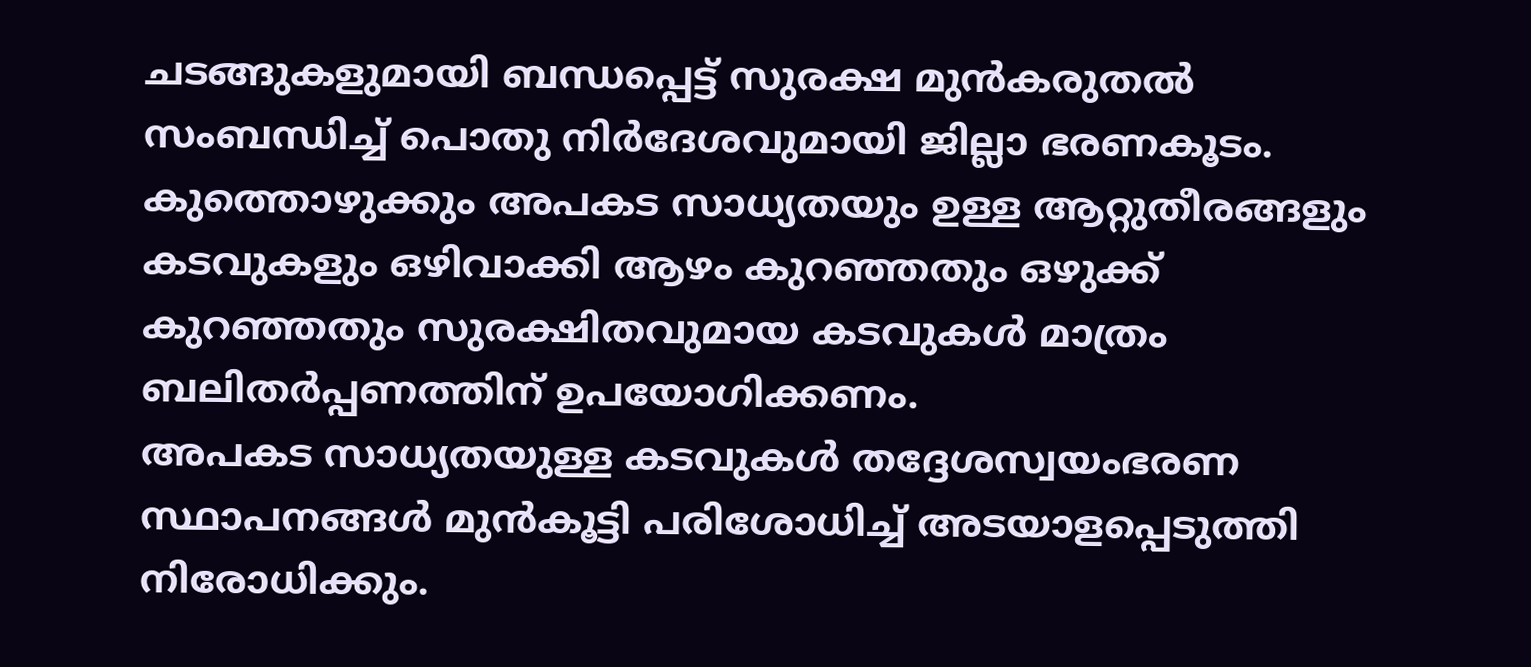ചടങ്ങുകളുമായി ബന്ധപ്പെട്ട് സുരക്ഷ മുൻകരുതൽ സംബന്ധിച്ച് പൊതു നിർദേശവുമായി ജില്ലാ ഭരണകൂടം.
കുത്തൊഴുക്കും അപകട സാധ്യതയും ഉള്ള ആറ്റുതീരങ്ങളും കടവുകളും ഒഴിവാക്കി ആഴം കുറഞ്ഞതും ഒഴുക്ക് കുറഞ്ഞതും സുരക്ഷിതവുമായ കടവുകൾ മാത്രം ബലിതർപ്പണത്തിന് ഉപയോഗിക്കണം.
അപകട സാധ്യതയുള്ള കടവുകൾ തദ്ദേശസ്വയംഭരണ സ്ഥാപനങ്ങൾ മുൻകൂട്ടി പരിശോധിച്ച് അടയാളപ്പെടുത്തി നിരോധിക്കും.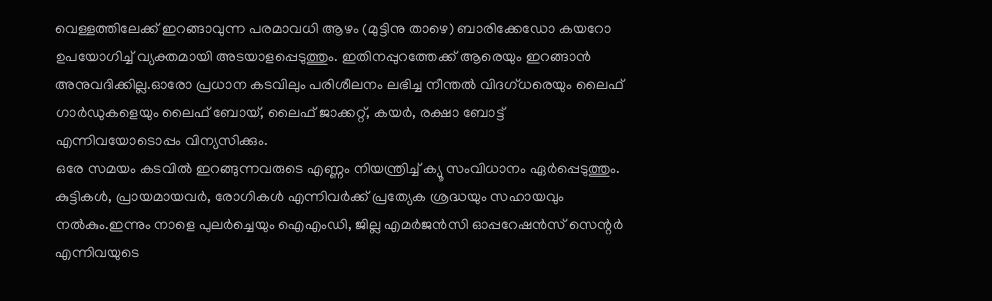വെള്ളത്തിലേക്ക് ഇറങ്ങാവുന്ന പരമാവധി ആഴം (മുട്ടിനു താഴെ) ബാരിക്കേഡോ കയറോ ഉപയോഗിച്ച് വ്യക്തമായി അടയാളപ്പെടുത്തും. ഇതിനപ്പുറത്തേക്ക് ആരെയും ഇറങ്ങാൻ അനുവദിക്കില്ല.ഓരോ പ്രധാന കടവിലും പരിശീലനം ലഭിച്ച നീന്തൽ വിദഗ്ധരെയും ലൈഫ് ഗാർഡുകളെയും ലൈഫ് ബോയ്, ലൈഫ് ജാക്കറ്റ്, കയർ, രക്ഷാ ബോട്ട് എന്നിവയോടൊപ്പം വിന്യസിക്കും.
ഒരേ സമയം കടവിൽ ഇറങ്ങുന്നവരുടെ എണ്ണം നിയന്ത്രിച്ച് ക്യൂ സംവിധാനം ഏർപ്പെടുത്തും. കുട്ടികൾ, പ്രായമായവർ, രോഗികൾ എന്നിവർക്ക് പ്രത്യേക ശ്രദ്ധയും സഹായവും നൽകും.ഇന്നും നാളെ പുലർച്ചെയും ഐഎംഡി, ജില്ല എമർജൻസി ഓപ്പറേഷൻസ് സെന്റർ എന്നിവയുടെ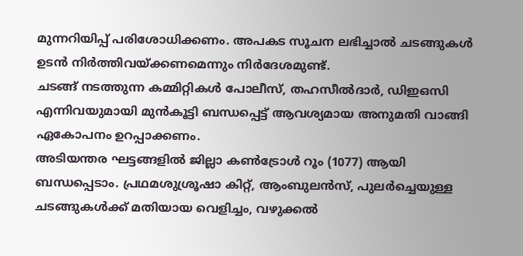മുന്നറിയിപ്പ് പരിശോധിക്കണം. അപകട സൂചന ലഭിച്ചാൽ ചടങ്ങുകൾ ഉടൻ നിർത്തിവയ്ക്കണമെന്നും നിർദേശമുണ്ട്.
ചടങ്ങ് നടത്തുന്ന കമ്മിറ്റികൾ പോലീസ്, തഹസീൽദാർ, ഡിഇഒസി എന്നിവയുമായി മുൻകൂട്ടി ബന്ധപ്പെട്ട് ആവശ്യമായ അനുമതി വാങ്ങി ഏകോപനം ഉറപ്പാക്കണം.
അടിയന്തര ഘട്ടങ്ങളിൽ ജില്ലാ കൺട്രോൾ റൂം (1077) ആയി ബന്ധപ്പെടാം. പ്രഥമശുശ്രൂഷാ കിറ്റ്, ആംബുലൻസ്, പുലർച്ചെയുള്ള ചടങ്ങുകൾക്ക് മതിയായ വെളിച്ചം, വഴുക്കൽ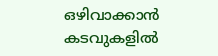ഒഴിവാക്കാൻ കടവുകളിൽ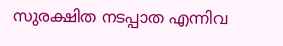സുരക്ഷിത നടപ്പാത എന്നിവ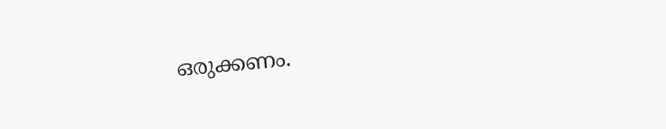ഒരുക്കണം.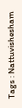Tags : Nattuvishesham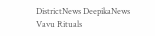DistrictNews DeepikaNews Vavu Rituals